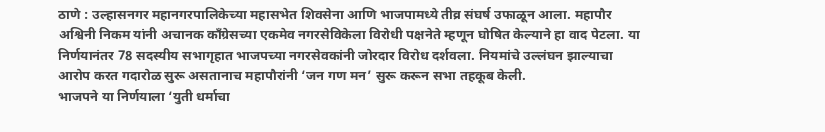ठाणे : उल्हासनगर महानगरपालिकेच्या महासभेत शिवसेना आणि भाजपामध्ये तीव्र संघर्ष उफाळून आला. महापौर अश्विनी निकम यांनी अचानक काँग्रेसच्या एकमेव नगरसेविकेला विरोधी पक्षनेते म्हणून घोषित केल्याने हा वाद पेटला. या निर्णयानंतर 78 सदस्यीय सभागृहात भाजपच्या नगरसेवकांनी जोरदार विरोध दर्शवला. नियमांचे उल्लंघन झाल्याचा आरोप करत गदारोळ सुरू असतानाच महापौरांनी ‘जन गण मन’ सुरू करून सभा तहकूब केली.
भाजपने या निर्णयाला ‘युती धर्माचा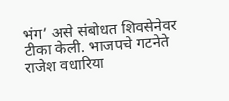भंग’ असे संबोधत शिवसेनेवर टीका केली. भाजपचे गटनेते राजेश वधारिया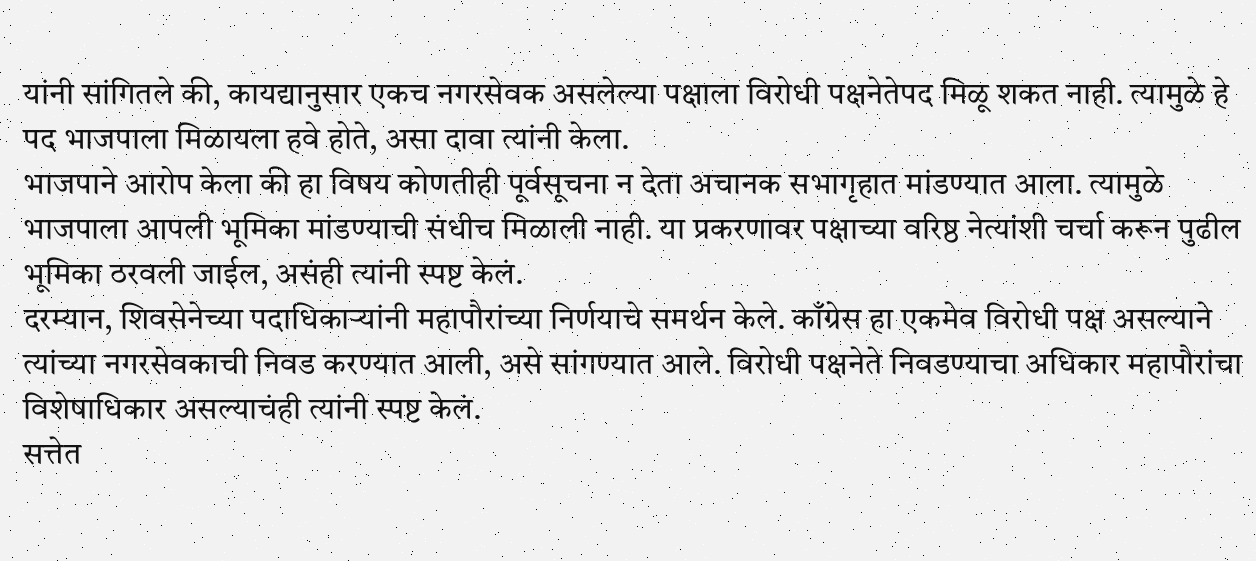यांनी सांगितले की, कायद्यानुसार एकच नगरसेवक असलेल्या पक्षाला विरोधी पक्षनेतेपद मिळू शकत नाही. त्यामुळे हे पद भाजपाला मिळायला हवे होते, असा दावा त्यांनी केला.
भाजपाने आरोप केला की हा विषय कोणतीही पूर्वसूचना न देता अचानक सभागृहात मांडण्यात आला. त्यामुळे भाजपाला आपली भूमिका मांडण्याची संधीच मिळाली नाही. या प्रकरणावर पक्षाच्या वरिष्ठ नेत्यांशी चर्चा करून पुढील भूमिका ठरवली जाईल, असंही त्यांनी स्पष्ट केलं.
दरम्यान, शिवसेनेच्या पदाधिकाऱ्यांनी महापौरांच्या निर्णयाचे समर्थन केले. काँग्रेस हा एकमेव विरोधी पक्ष असल्याने त्यांच्या नगरसेवकाची निवड करण्यात आली, असे सांगण्यात आले. विरोधी पक्षनेते निवडण्याचा अधिकार महापौरांचा विशेषाधिकार असल्याचंही त्यांनी स्पष्ट केलं.
सत्तेत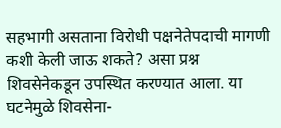सहभागी असताना विरोधी पक्षनेतेपदाची मागणी कशी केली जाऊ शकते? असा प्रश्न शिवसेनेकडून उपस्थित करण्यात आला. या घटनेमुळे शिवसेना-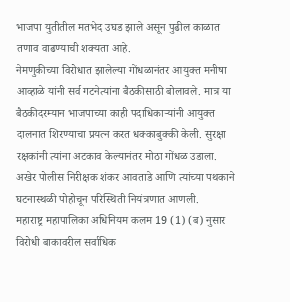भाजपा युतीतील मतभेद उघड झाले असून पुढील काळात तणाव वाढण्याची शक्यता आहे.
नेमणुकीच्या विरोधात झालेल्या गोंधळानंतर आयुक्त मनीषा आव्हाळे यांनी सर्व गटनेत्यांना बैठकीसाठी बोलावले. मात्र या बैठकीदरम्यान भाजपाच्या काही पदाधिकाऱ्यांनी आयुक्त दालनात शिरण्याचा प्रयत्न करत धक्काबुक्की केली. सुरक्षा रक्षकांनी त्यांना अटकाव केल्यानंतर मोठा गोंधळ उडाला. अखेर पोलीस निरीक्षक शंकर आवताडे आणि त्यांच्या पथकाने घटनास्थळी पोहोचून परिस्थिती नियंत्रणात आणली.
महाराष्ट्र महापालिका अधिनियम कलम 19 (1) (ब) नुसार विरोधी बाकावरील सर्वाधिक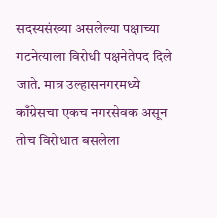सदस्यसंख्या असलेल्या पक्षाच्या गटनेत्याला विरोधी पक्षनेतेपद दिले जाते. मात्र उल्हासनगरमध्ये काँग्रेसचा एकच नगरसेवक असून तोच विरोधात बसलेला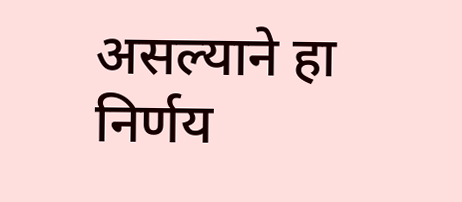असल्याने हा निर्णय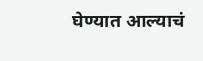घेण्यात आल्याचं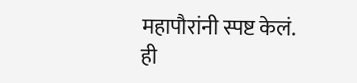महापौरांनी स्पष्ट केलं.
ही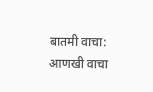बातमी वाचा:
आणखी वाचा